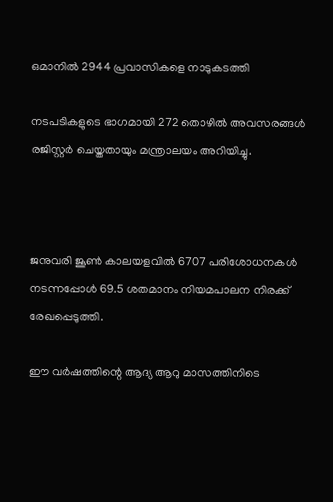ഒമാനില്‍ 2944 പ്രവാസികളെ നാടുകടത്തി

നടപടികളുടെ ഭാഗമായി 272 തൊഴില്‍ അവസരങ്ങള്‍ രജിസ്റ്റര്‍ ചെയ്തതായും മന്ത്രാലയം അറിയിച്ചു.



ജനുവരി ജൂണ്‍ കാലയളവില്‍ 6707 പരിശോധനകള്‍ നടന്നപ്പോള്‍ 69.5 ശതമാനം നിയമപാലന നിരക്ക് രേഖപ്പെടുത്തി.

ഈ വര്‍ഷത്തിന്റെ ആദ്യ ആറു മാസത്തിനിടെ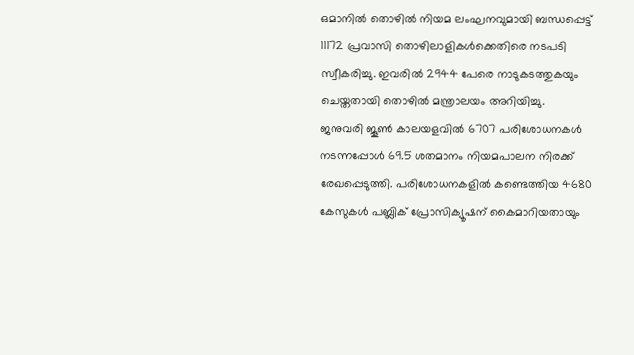ഒമാനില്‍ തൊഴില്‍ നിയമ ലംഘനവുമായി ബന്ധപ്പെട്ട് 11172 പ്രവാസി തൊഴിലാളികള്‍ക്കെതിരെ നടപടി സ്വീകരിച്ചു. ഇവരില്‍ 2944 പേരെ നാടുകടത്തുകയും ചെയ്തതായി തൊഴില്‍ മന്ത്രാലയം അറിയിച്ചു.
ജനുവരി ജൂണ്‍ കാലയളവില്‍ 6707 പരിശോധനകള്‍ നടന്നപ്പോള്‍ 69.5 ശതമാനം നിയമപാലന നിരക്ക് രേഖപ്പെടുത്തി. പരിശോധനകളില്‍ കണ്ടെത്തിയ 4680 കേസുകള്‍ പബ്ലിക് പ്രോസിക്യൂഷന് കൈമാറിയതായും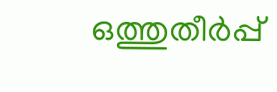ഒത്തുതീര്‍പ്പ്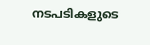നടപടികളുടെ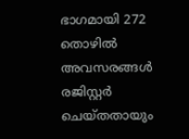ഭാഗമായി 272 തൊഴില്‍ അവസരങ്ങള്‍ രജിസ്റ്റര്‍ ചെയ്തതായും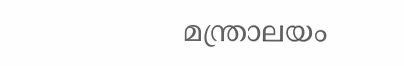മന്ത്രാലയം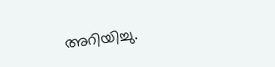അറിയിച്ചു.